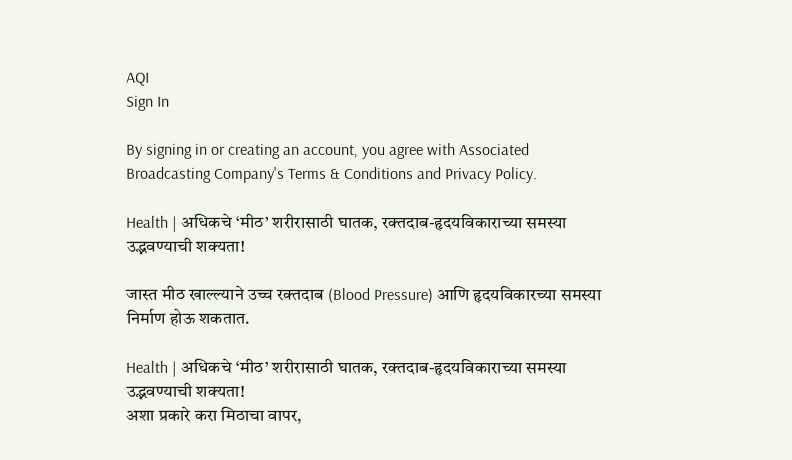AQI
Sign In

By signing in or creating an account, you agree with Associated Broadcasting Company's Terms & Conditions and Privacy Policy.

Health | अधिकचे ‘मीठ’ शरीरासाठी घातक, रक्तदाब-हृदयविकाराच्या समस्या उद्भवण्याची शक्यता!

जास्त मीठ खाल्ल्याने उच्च रक्तदाब (Blood Pressure) आणि हृदयविकारच्या समस्या निर्माण होऊ शकतात.

Health | अधिकचे ‘मीठ’ शरीरासाठी घातक, रक्तदाब-हृदयविकाराच्या समस्या उद्भवण्याची शक्यता!
अशा प्रकारे करा मिठाचा वापर,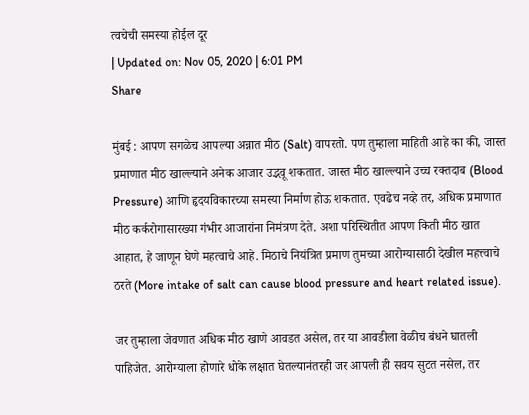त्वचेची समस्या होईल दूर
| Updated on: Nov 05, 2020 | 6:01 PM
Share

मुंबई : आपण सगळेच आपल्या अन्नात मीठ (Salt) वापरतो. पण तुम्हाला माहिती आहे का की, जास्त प्रमाणात मीठ खाल्ल्याने अनेक आजार उद्भवू शकतात. जास्त मीठ खाल्ल्याने उच्च रक्तदाब (Blood Pressure) आणि हृदयविकारच्या समस्या निर्माण होऊ शकतात. एवढेच नव्हे तर, अधिक प्रमाणात मीठ कर्करोगासारख्या गंभीर आजारांना निमंत्रण देते. अशा परिस्थितीत आपण किती मीठ खात आहात, हे जाणून घेणे महत्वाचे आहे. मिठाचे नियंत्रित प्रमाण तुमच्या आरोग्यासाठी देखील महत्त्वाचे ठरते (More intake of salt can cause blood pressure and heart related issue).

जर तुम्हाला जेवणात अधिक मीठ खाणे आवडत असेल, तर या आवडीला वेळीच बंधने घातली पाहिजेत. आरोग्याला होणारे धोके लक्षात घेतल्यानंतरही जर आपली ही सवय सुटत नसेल, तर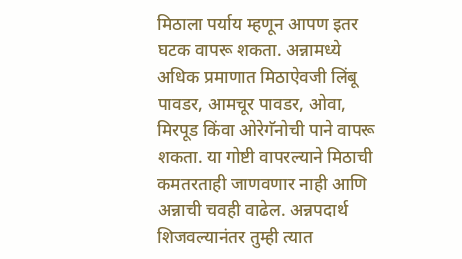मिठाला पर्याय म्हणून आपण इतर घटक वापरू शकता. अन्नामध्ये अधिक प्रमाणात मिठाऐवजी लिंबू पावडर, आमचूर पावडर, ओवा, मिरपूड किंवा ओरेगॅनोची पाने वापरू शकता. या गोष्टी वापरल्याने मिठाची कमतरताही जाणवणार नाही आणि अन्नाची चवही वाढेल. अन्नपदार्थ शिजवल्यानंतर तुम्ही त्यात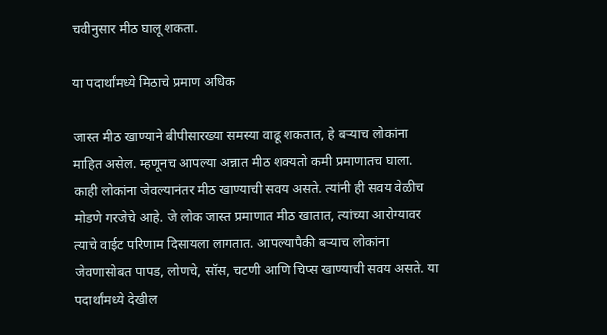चवीनुसार मीठ घालू शकता.

या पदार्थांमध्ये मिठाचे प्रमाण अधिक

जास्त मीठ खाण्याने बीपीसारख्या समस्या वाढू शकतात, हे बर्‍याच लोकांना माहित असेल. म्हणूनच आपल्या अन्नात मीठ शक्यतो कमी प्रमाणातच घाला. काही लोकांना जेवल्यानंतर मीठ खाण्याची सवय असते. त्यांनी ही सवय वेळीच मोडणे गरजेचे आहे. जे लोक जास्त प्रमाणात मीठ खातात, त्यांच्या आरोग्यावर त्याचे वाईट परिणाम दिसायला लागतात. आपल्यापैकी बऱ्याच लोकांना जेवणासोबत पापड, लोणचे, सॉस, चटणी आणि चिप्स खाण्याची सवय असते. या पदार्थांमध्ये देखील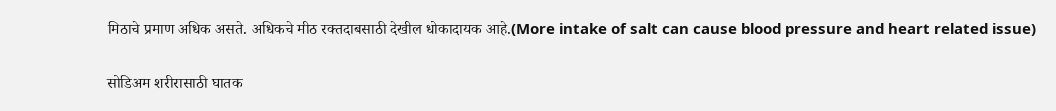मिठाचे प्रमाण अधिक असते. अधिकचे मीठ रक्तदाबसाठी देखील धोकादायक आहे.(More intake of salt can cause blood pressure and heart related issue)

सोडिअम शरीरासाठी घातक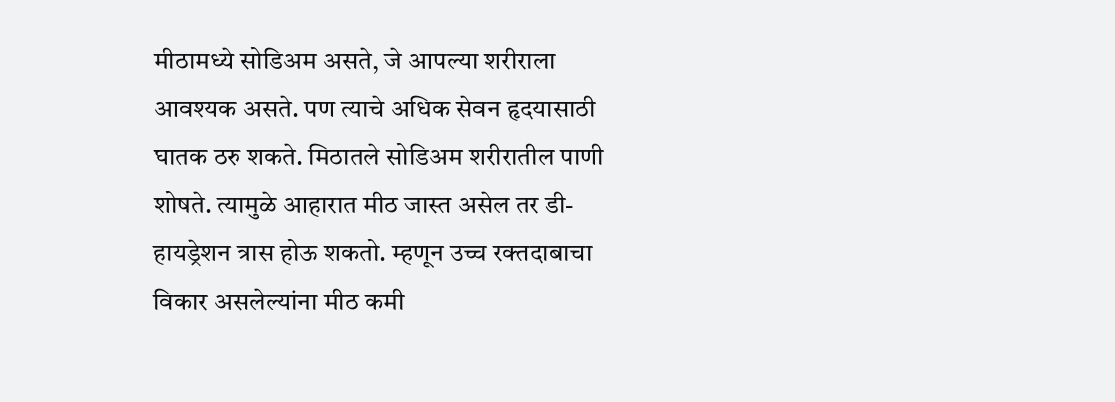मीठामध्ये सोडिअम असते, जे आपल्या शरीराला आवश्यक असते. पण त्याचे अधिक सेवन हृदयासाठी घातक ठरु शकते. मिठातले सोडिअम शरीरातील पाणी शोषते. त्यामुळे आहारात मीठ जास्त असेल तर डी-हायड्रेशन त्रास होऊ शकतो. म्हणून उच्च रक्तदाबाचा विकार असलेल्यांना मीठ कमी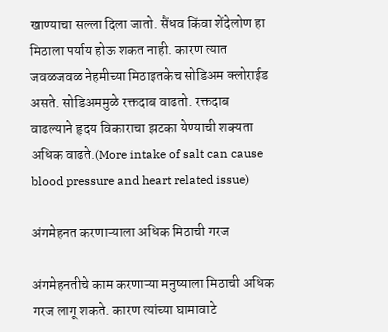खाण्याचा सल्ला दिला जातो. सैंधव किंवा शेंदेलोण हा मिठाला पर्याय होऊ शकत नाही. कारण त्यात जवळजवळ नेहमीच्या मिठाइतकेच सोडिअम क्लोराईड असते. सोडिअममुळे रक्तदाब वाढतो. रक्तदाब वाढल्याने हृदय विकाराचा झटका येण्याची शक्यता अधिक वाढते.(More intake of salt can cause blood pressure and heart related issue)

अंगमेहनत करणाऱ्याला अधिक मिठाची गरज

अंगमेहनतीचे काम करणाऱ्या मनुष्याला मिठाची अधिक गरज लागू शकते. कारण त्यांच्या घामावाटे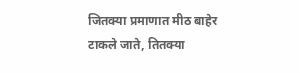जितक्या प्रमाणात मीठ बाहेर टाकले जाते, तितक्या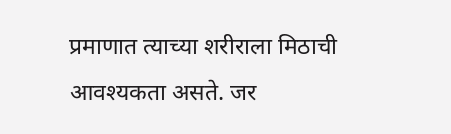प्रमाणात त्याच्या शरीराला मिठाची आवश्यकता असते. जर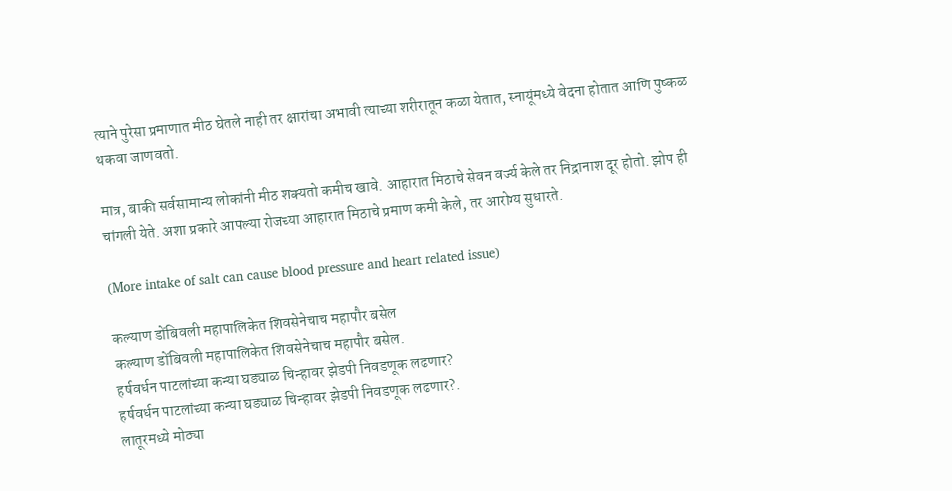त्याने पुरेसा प्रमाणात मीठ घेतले नाही तर क्षारांचा अभावी त्याच्या शरीरातून कळा येतात, स्नायूंमध्ये वेदना होतात आणि पुष्कळ थकवा जाणवतो.

मात्र, बाकी सर्वसामान्य लोकांनी मीठ शक्यतो कमीच खावे. आहारात मिठाचे सेवन वर्ज्य केले तर निद्रानाश दूर होतो. झोप ही चांगली येते. अशा प्रकारे आपल्या रोजच्या आहारात मिठाचे प्रमाण कमी केले, तर आरोग्य सुधारते.

(More intake of salt can cause blood pressure and heart related issue)

कल्याण डोंबिवली महापालिकेत शिवसेनेचाच महापौर बसेल
कल्याण डोंबिवली महापालिकेत शिवसेनेचाच महापौर बसेल.
हर्षवर्धन पाटलांच्या कन्या घड्याळ चिन्हावर झेडपी निवडणूक लढणार?
हर्षवर्धन पाटलांच्या कन्या घड्याळ चिन्हावर झेडपी निवडणूक लढणार?.
लातूरमध्ये मोठ्या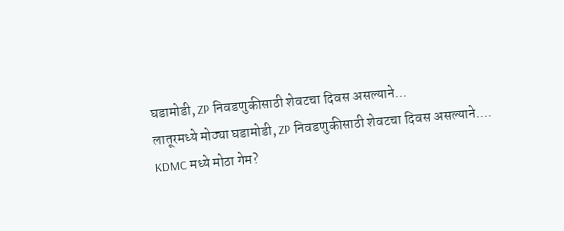घडामोडी, ZP निवडणुकीसाठी शेवटचा दिवस असल्याने...
लातूरमध्ये मोठ्या घडामोडी, ZP निवडणुकीसाठी शेवटचा दिवस असल्याने....
KDMC मध्ये मोठा गेम?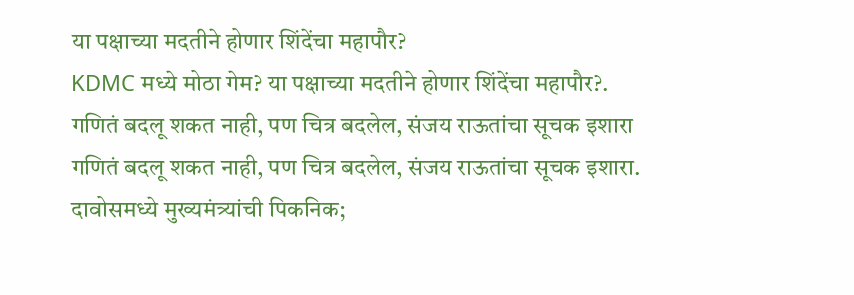या पक्षाच्या मदतीने होणार शिंदेंचा महापौर?
KDMC मध्ये मोठा गेम? या पक्षाच्या मदतीने होणार शिंदेंचा महापौर?.
गणितं बदलू शकत नाही, पण चित्र बदलेल, संजय राऊतांचा सूचक इशारा
गणितं बदलू शकत नाही, पण चित्र बदलेल, संजय राऊतांचा सूचक इशारा.
दावोसमध्ये मुख्यमंत्र्यांची पिकनिक;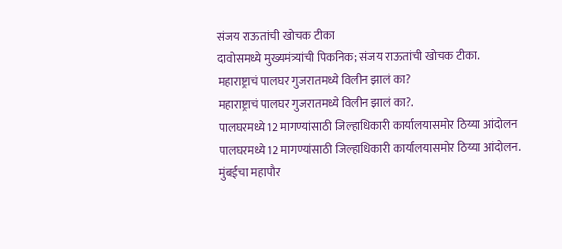संजय राऊतांची खोचक टीका
दावोसमध्ये मुख्यमंत्र्यांची पिकनिक; संजय राऊतांची खोचक टीका.
महाराष्ट्राचं पालघर गुजरातमध्ये विलीन झालं का?
महाराष्ट्राचं पालघर गुजरातमध्ये विलीन झालं का?.
पालघरमध्ये12 मागण्यांसाठी जिल्हाधिकारी कार्यालयासमोर ठिय्या आंदोलन
पालघरमध्ये12 मागण्यांसाठी जिल्हाधिकारी कार्यालयासमोर ठिय्या आंदोलन.
मुंबईचा महापौर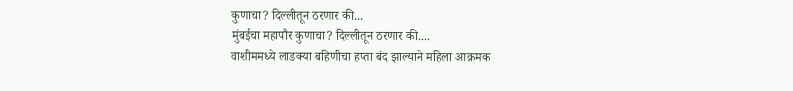कुणाचा? दिल्लीतून ठरणार की...
मुंबईचा महापौर कुणाचा? दिल्लीतून ठरणार की....
वाशीममध्ये लाडक्या बहिणीचा हप्ता बंद झाल्याने महिला आक्रमक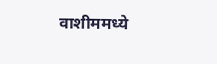वाशीममध्ये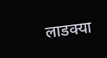लाडक्या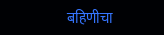बहिणीचा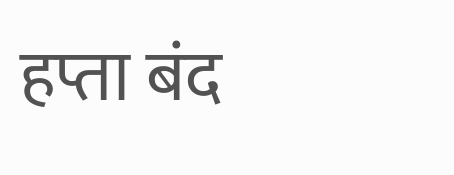हप्ता बंद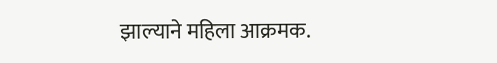झाल्याने महिला आक्रमक.